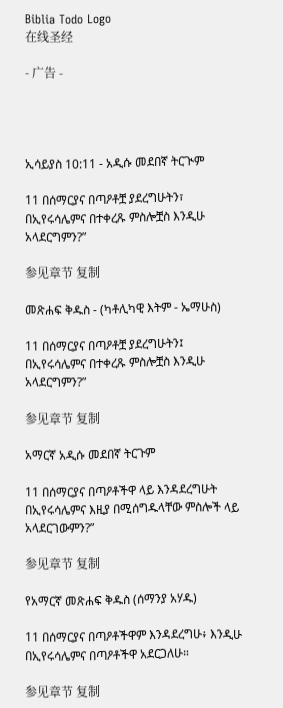Biblia Todo Logo
在线圣经

- 广告 -




ኢሳይያስ 10:11 - አዲሱ መደበኛ ትርጒም

11 በሰማርያና በጣዖቶቿ ያደረግሁትን፣ በኢየሩሳሌምና በተቀረጹ ምስሎቿስ እንዲሁ አላደርግምን?”

参见章节 复制

መጽሐፍ ቅዱስ - (ካቶሊካዊ እትም - ኤማሁስ)

11 በሰማርያና በጣዖቶቿ ያደረግሁትን፤ በኢየሩሳሌምና በተቀረጹ ምስሎቿስ እንዲሁ አላደርግምን?”

参见章节 复制

አማርኛ አዲሱ መደበኛ ትርጉም

11 በሰማርያና በጣዖቶችዋ ላይ እንዳደረግሁት በኢየሩሳሌምና እዚያ በሚሰግዱላቸው ምስሎች ላይ አላደርገውምን?”

参见章节 复制

የአማርኛ መጽሐፍ ቅዱስ (ሰማንያ አሃዱ)

11 በሰማርያና በጣዖቶችዋም እንዳደረግሁ፥ እንዲሁ በኢየሩሳሌምና በጣዖቶችዋ አደርጋለሁ።

参见章节 复制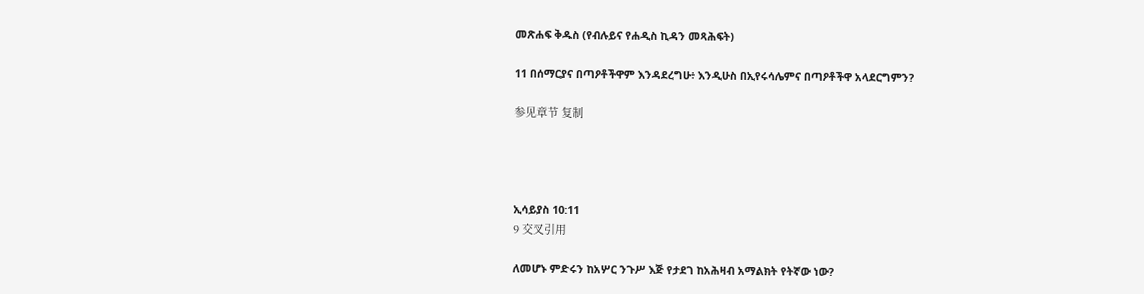መጽሐፍ ቅዱስ (የብሉይና የሐዲስ ኪዳን መጻሕፍት)

11 በሰማርያና በጣዖቶችዋም እንዳደረግሁ፥ እንዲሁስ በኢየሩሳሌምና በጣዖቶችዋ አላደርግምን?

参见章节 复制




ኢሳይያስ 10:11
9 交叉引用

ለመሆኑ ምድሩን ከአሦር ንጉሥ እጅ የታደገ ከአሕዛብ አማልክት የትኛው ነው?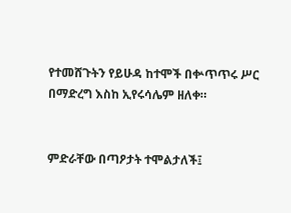የተመሸጉትን የይሁዳ ከተሞች በቍጥጥሩ ሥር በማድረግ እስከ ኢየሩሳሌም ዘለቀ።


ምድራቸው በጣዖታት ተሞልታለች፤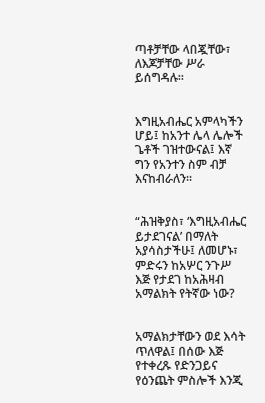ጣቶቻቸው ላበጇቸው፣ ለእጆቻቸው ሥራ ይሰግዳሉ።


እግዚአብሔር አምላካችን ሆይ፤ ከአንተ ሌላ ሌሎች ጌቶች ገዝተውናል፤ እኛ ግን የአንተን ስም ብቻ እናከብራለን።


“ሕዝቅያስ፣ ‘እግዚአብሔር ይታደገናል’ በማለት አያሳስታችሁ፤ ለመሆኑ፣ ምድሩን ከአሦር ንጉሥ እጅ የታደገ ከአሕዛብ አማልክት የትኛው ነው?


አማልክታቸውን ወደ እሳት ጥለዋል፤ በሰው እጅ የተቀረጹ የድንጋይና የዕንጨት ምስሎች እንጂ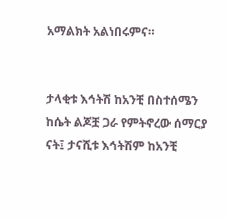አማልክት አልነበሩምና።


ታላቂቱ እኅትሽ ከአንቺ በስተሰሜን ከሴት ልጆቿ ጋራ የምትኖረው ሰማርያ ናት፤ ታናሺቱ እኅትሽም ከአንቺ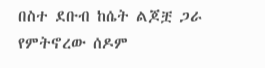በስተ ደቡብ ከሴት ልጆቿ ጋራ የምትኖረው ሰዶም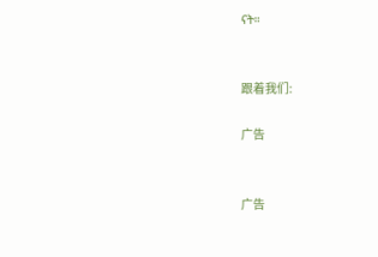ናት።


跟着我们:

广告


广告